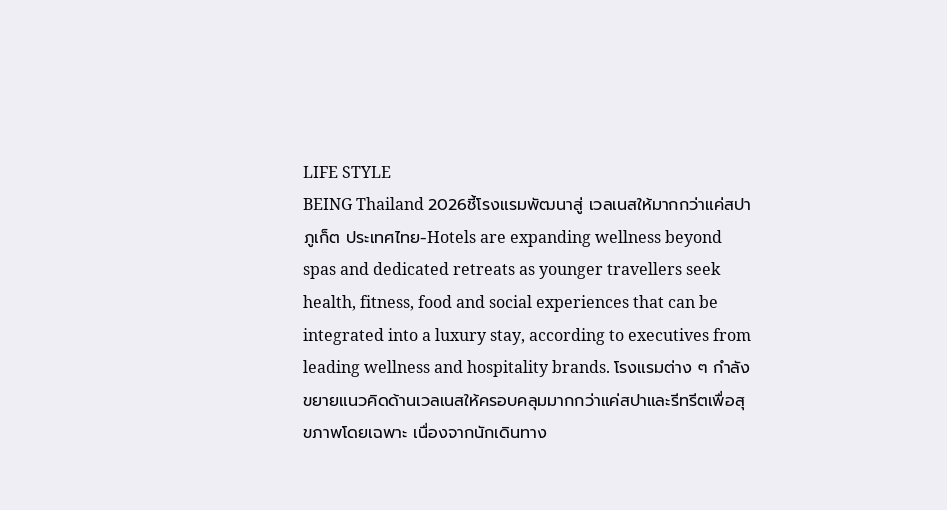LIFE STYLE
BEING Thailand 2026ชี้โรงแรมพัฒนาสู่ เวลเนสให้มากกว่าแค่สปา
ภูเก็ต ประเทศไทย-Hotels are expanding wellness beyond spas and dedicated retreats as younger travellers seek health, fitness, food and social experiences that can be integrated into a luxury stay, according to executives from leading wellness and hospitality brands. โรงแรมต่าง ๆ กำลังขยายแนวคิดด้านเวลเนสให้ครอบคลุมมากกว่าแค่สปาและรีทรีตเพื่อสุขภาพโดยเฉพาะ เนื่องจากนักเดินทาง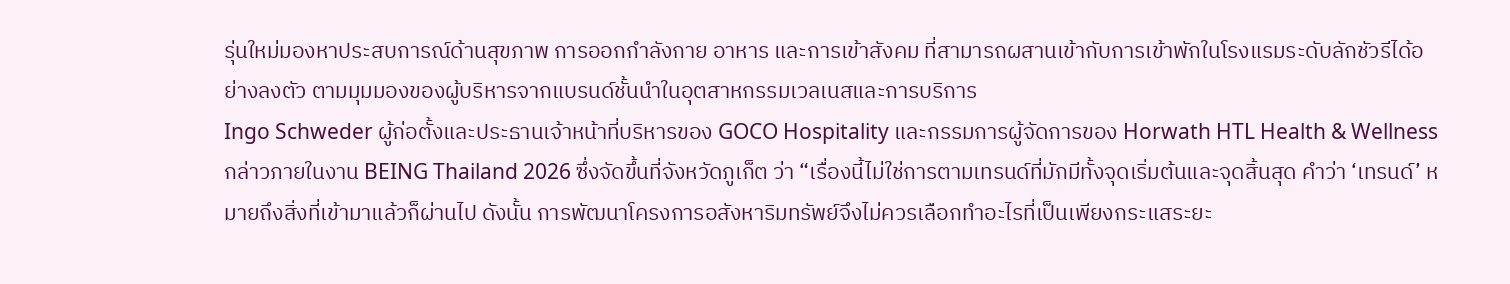รุ่นใหม่มองหาประสบการณ์ด้านสุขภาพ การออกกำลังกาย อาหาร และการเข้าสังคม ที่สามารถผสานเข้ากับการเข้าพักในโรงแรมระดับลักชัวรีได้อย่างลงตัว ตามมุมมองของผู้บริหารจากแบรนด์ชั้นนำในอุตสาหกรรมเวลเนสและการบริการ
Ingo Schweder ผู้ก่อตั้งและประธานเจ้าหน้าที่บริหารของ GOCO Hospitality และกรรมการผู้จัดการของ Horwath HTL Health & Wellness กล่าวภายในงาน BEING Thailand 2026 ซึ่งจัดขึ้นที่จังหวัดภูเก็ต ว่า “เรื่องนี้ไม่ใช่การตามเทรนด์ที่มักมีทั้งจุดเริ่มต้นและจุดสิ้นสุด คำว่า ‘เทรนด์’ หมายถึงสิ่งที่เข้ามาแล้วก็ผ่านไป ดังนั้น การพัฒนาโครงการอสังหาริมทรัพย์จึงไม่ควรเลือกทำอะไรที่เป็นเพียงกระแสระยะ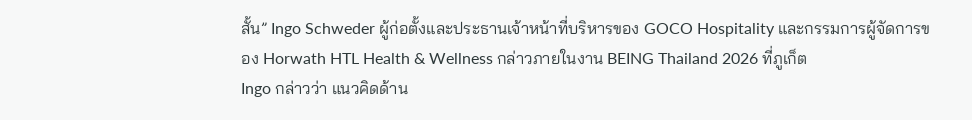สั้น” Ingo Schweder ผู้ก่อตั้งและประธานเจ้าหน้าที่บริหารของ GOCO Hospitality และกรรมการผู้จัดการของ Horwath HTL Health & Wellness กล่าวภายในงาน BEING Thailand 2026 ที่ภูเก็ต
Ingo กล่าวว่า แนวคิดด้าน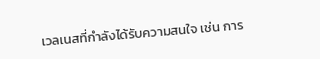เวลเนสที่กำลังได้รับความสนใจ เช่น การ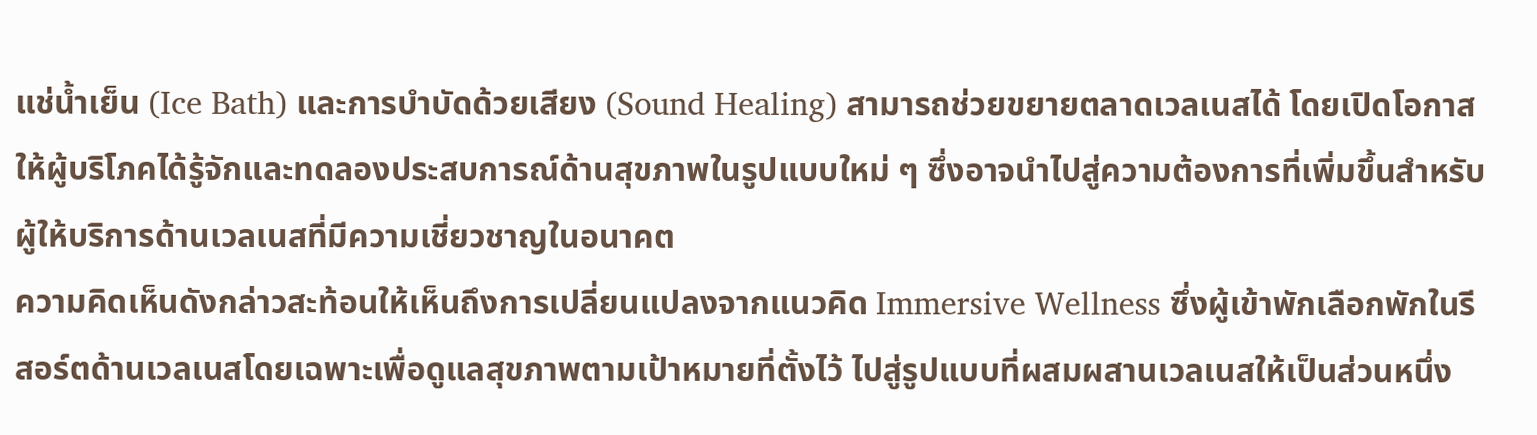แช่น้ำเย็น (Ice Bath) และการบำบัดด้วยเสียง (Sound Healing) สามารถช่วยขยายตลาดเวลเนสได้ โดยเปิดโอกาสให้ผู้บริโภคได้รู้จักและทดลองประสบการณ์ด้านสุขภาพในรูปแบบใหม่ ๆ ซึ่งอาจนำไปสู่ความต้องการที่เพิ่มขึ้นสำหรับผู้ให้บริการด้านเวลเนสที่มีความเชี่ยวชาญในอนาคต
ความคิดเห็นดังกล่าวสะท้อนให้เห็นถึงการเปลี่ยนแปลงจากแนวคิด Immersive Wellness ซึ่งผู้เข้าพักเลือกพักในรีสอร์ตด้านเวลเนสโดยเฉพาะเพื่อดูแลสุขภาพตามเป้าหมายที่ตั้งไว้ ไปสู่รูปแบบที่ผสมผสานเวลเนสให้เป็นส่วนหนึ่ง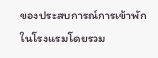ของประสบการณ์การเข้าพักในโรงแรมโดยรวม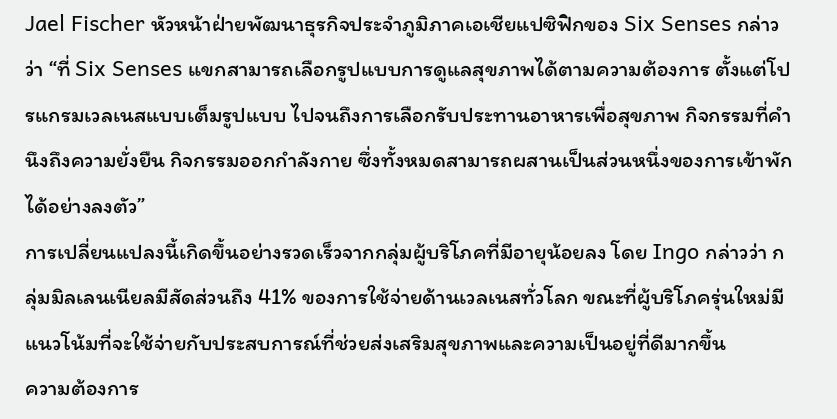Jael Fischer หัวหน้าฝ่ายพัฒนาธุรกิจประจำภูมิภาคเอเชียแปซิฟิกของ Six Senses กล่าวว่า “ที่ Six Senses แขกสามารถเลือกรูปแบบการดูแลสุขภาพได้ตามความต้องการ ตั้งแต่โปรแกรมเวลเนสแบบเต็มรูปแบบ ไปจนถึงการเลือกรับประทานอาหารเพื่อสุขภาพ กิจกรรมที่คำนึงถึงความยั่งยืน กิจกรรมออกกำลังกาย ซึ่งทั้งหมดสามารถผสานเป็นส่วนหนึ่งของการเข้าพักได้อย่างลงตัว”
การเปลี่ยนแปลงนี้เกิดขึ้นอย่างรวดเร็วจากกลุ่มผู้บริโภคที่มีอายุน้อยลง โดย Ingo กล่าวว่า กลุ่มมิลเลนเนียลมีสัดส่วนถึง 41% ของการใช้จ่ายด้านเวลเนสทั่วโลก ขณะที่ผู้บริโภครุ่นใหม่มีแนวโน้มที่จะใช้จ่ายกับประสบการณ์ที่ช่วยส่งเสริมสุขภาพและความเป็นอยู่ที่ดีมากขึ้น
ความต้องการ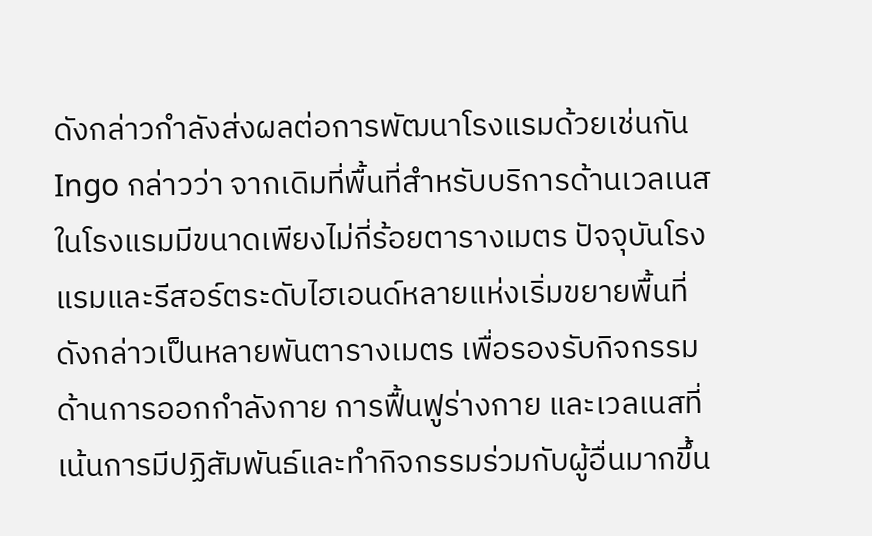ดังกล่าวกำลังส่งผลต่อการพัฒนาโรงแรมด้วยเช่นกัน Ingo กล่าวว่า จากเดิมที่พื้นที่สำหรับบริการด้านเวลเนสในโรงแรมมีขนาดเพียงไม่กี่ร้อยตารางเมตร ปัจจุบันโรงแรมและรีสอร์ตระดับไฮเอนด์หลายแห่งเริ่มขยายพื้นที่ดังกล่าวเป็นหลายพันตารางเมตร เพื่อรองรับกิจกรรมด้านการออกกำลังกาย การฟื้นฟูร่างกาย และเวลเนสที่เน้นการมีปฏิสัมพันธ์และทำกิจกรรมร่วมกับผู้อื่นมากขึ้น